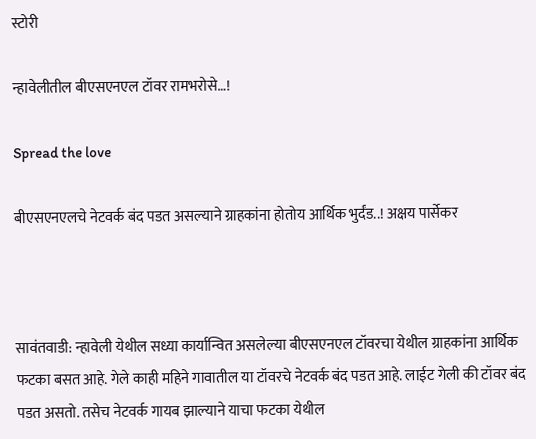स्टोरी

न्हावेलीतील बीएसएनएल टॉवर रामभरोसे…!

Spread the love

बीएसएनएलचे नेटवर्क बंद पडत असल्याने ग्राहकांना होतोय आर्थिक भुर्दंड..! अक्षय पार्सेकर



सावंतवाडी: न्हावेली येथील सध्या कार्यान्वित असलेल्या बीएसएनएल टॉवरचा येथील ग्राहकांना आर्थिक फटका बसत आहे. गेले काही महिने गावातील या टॉवरचे नेटवर्क बंद पडत आहे. लाईट गेली की टॉवर बंद पडत असतो. तसेच नेटवर्क गायब झाल्याने याचा फटका येथील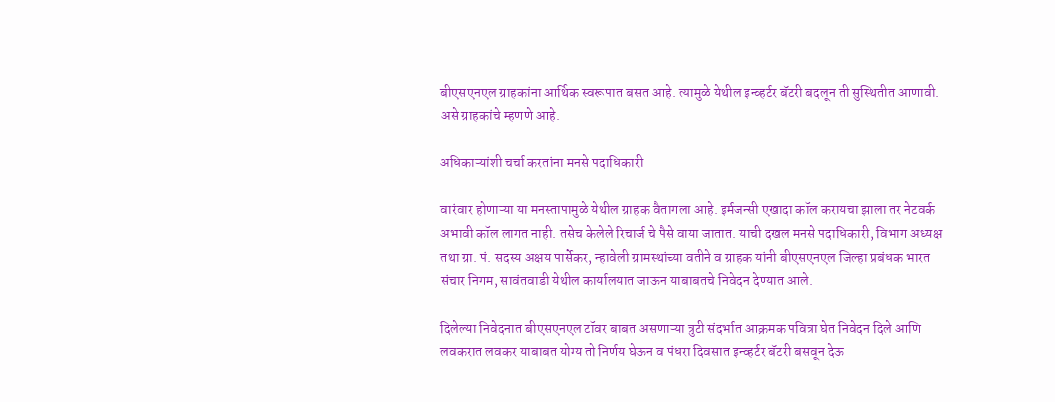बीएसएनएल ग्राहकांना आर्थिक स्वरूपात बसत आहे. त्यामुळे येथील इन्व्हर्टर बॅटरी बदलून ती सुस्थितीत आणावी. असे ग्राहकांचे म्हणणे आहे.

अधिकाऱ्यांशी चर्चा करतांना मनसे पदाधिकारी

वारंवार होणाऱ्या या मनस्तापामुळे येथील ग्राहक वैतागला आहे. इर्मजन्सी एखादा कॉल करायचा झाला तर नेटवर्क अभावी कॉल लागत नाही. तसेच केलेले रिचार्ज चे पैसे वाया जातात. याची दखल मनसे पदाधिकारी, विभाग अध्यक्ष तथा ग्रा. पं. सदस्य अक्षय पार्सेकर, न्हावेली ग्रामस्थांच्या वतीने व ग्राहक यांनी बीएसएनएल जिल्हा प्रबंधक भारत संचार निगम, सावंतवाडी येथील कार्यालयात जाऊन याबाबतचे निवेदन देण्यात आले.

दिलेल्या निवेदनात बीएसएनएल टॉवर बाबत असणाऱ्या त्रुटी संदर्भात आक्रमक पवित्रा घेत निवेदन दिले आणि लवकरात लवकर याबाबत योग्य तो निर्णय घेऊन व पंधरा दिवसात इन्व्हर्टर बॅटरी बसवून देऊ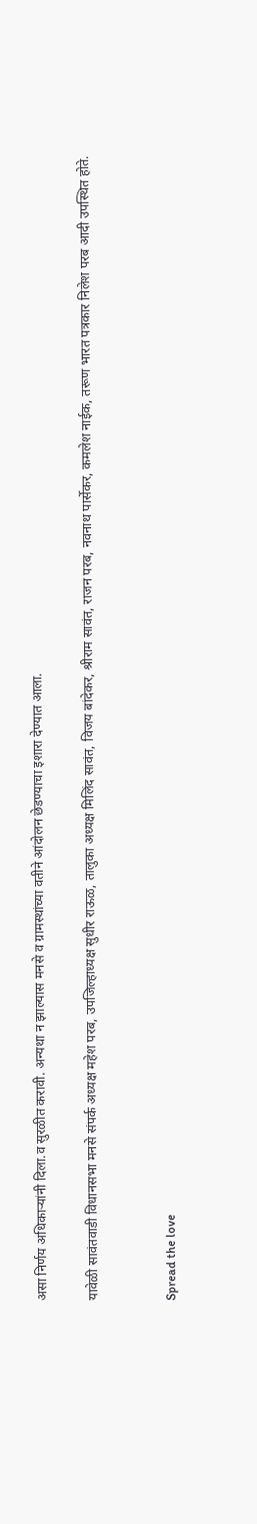असा निर्णय अधिकाऱ्यांनी दिला.व सुरळीत करावी. अन्यथा न झाल्यास मनसे व ग्रामस्थांच्या वतीने आंदोलन छेडण्याचा इशारा देण्यात आला.

यावेळी सावंतवाडी विधानसभा मनसे संपर्क अध्यक्ष महेश परब, उपजिल्हाध्यक्ष सुधीर राऊळ, तालुका अध्यक्ष मिलिंद सावंत, विजय बांदेकर, श्रीराम सावंत, राजन परब, नवनाथ पार्सेकर, कमलेश नाईक, तरूण भारत पत्रकार निलेश परब आदी उपस्थित होते.


Spread the love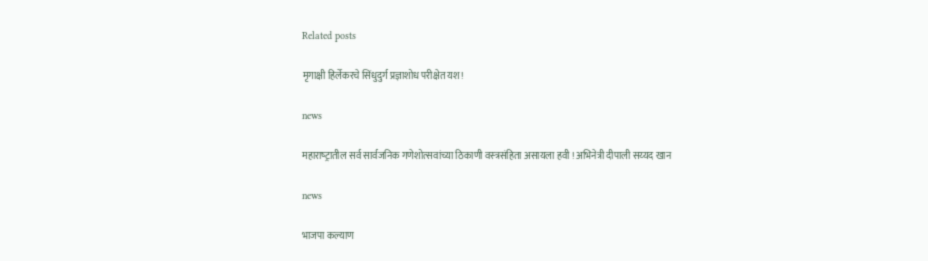Related posts

मृगाक्षी हिर्लेकरचे सिंधुदुर्ग प्रज्ञाशोध परीक्षेत यश!

news

महाराष्‍ट्रातील सर्व सार्वजनिक गणेशोत्‍सवांच्‍या ठिकाणी वस्‍त्रसंहिता असायला हवी ! अभिनेत्री दीपाली सय्‍यद खान

news

भाजपा कल्याण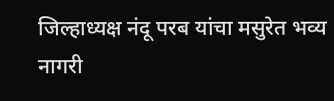जिल्हाध्यक्ष नंदू परब यांचा मसुरेत भव्य नागरी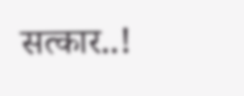सत्कार..!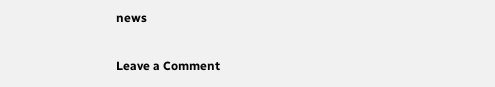news

Leave a Comment